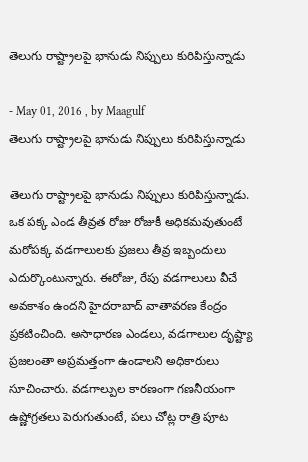తెలుగు రాష్ట్రాలపై భానుడు నిప్పులు కురిపిస్తున్నాడు

- May 01, 2016 , by Maagulf
తెలుగు రాష్ట్రాలపై భానుడు నిప్పులు కురిపిస్తున్నాడు

తెలుగు రాష్ట్రాలపై భానుడు నిప్పులు కురిపిస్తున్నాడు. ఒక పక్క ఎండ తీవ్రత రోజు రోజుకీ అధికమవుతుంటే మరోపక్క వడగాలులకు ప్రజలు తీవ్ర ఇబ్బందులు ఎదుర్కొంటున్నారు. ఈరోజు, రేపు వడగాలులు వీచే అవకాశం ఉందని హైదరాబాద్‌ వాతావరణ కేంద్రం ప్రకటించింది. అసాధారణ ఎండలు, వడగాలుల దృష్ట్యా ప్రజలంతా అప్రమత్తంగా ఉండాలని అధికారులు సూచించారు. వడగాల్పుల కారణంగా గణనీయంగా ఉష్ణోగ్రతలు పెరుగుతుంటే, పలు చోట్ల రాత్రి పూట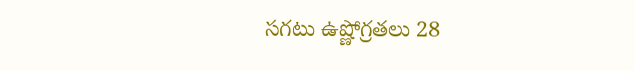సగటు ఉష్ణోగ్రతలు 28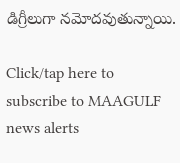డిగ్రీలుగా నమోదవుతున్నాయి.

Click/tap here to subscribe to MAAGULF news alerts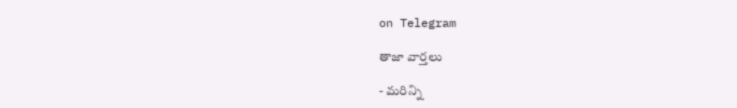on Telegram

తాజా వార్తలు

- మరిన్ని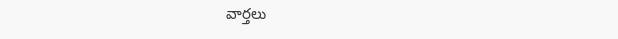వార్తలు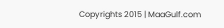Copyrights 2015 | MaaGulf.com